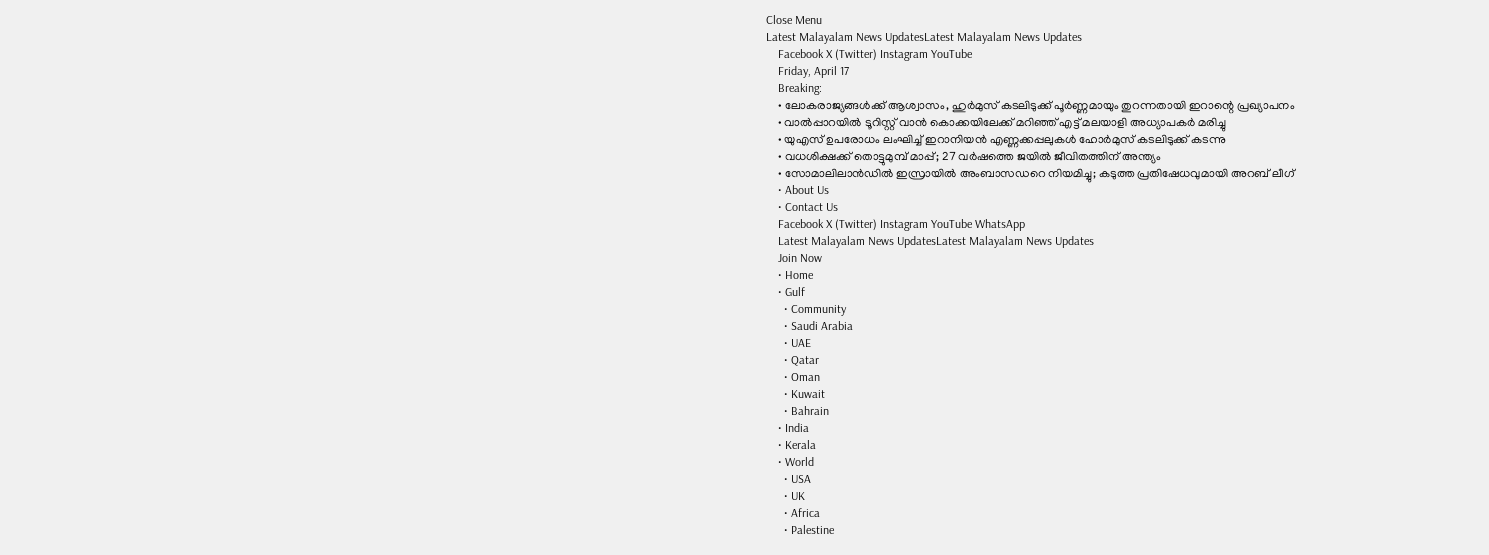Close Menu
Latest Malayalam News UpdatesLatest Malayalam News Updates
    Facebook X (Twitter) Instagram YouTube
    Friday, April 17
    Breaking:
    • ലോകരാജ്യങ്ങള്‍ക്ക് ആശ്വാസം, ഹുര്‍മുസ് കടലിടുക്ക് പൂര്‍ണ്ണമായും തുറന്നതായി ഇറാന്റെ പ്രഖ്യാപനം
    • വാൽപ്പാറയിൽ ടൂറിസ്റ്റ് വാൻ കൊക്കയിലേക്ക് മറിഞ്ഞ് എട്ട് മലയാളി അധ്യാപകർ മരിച്ചു
    • യുഎസ് ഉപരോധം ലംഘിച്ച് ഇറാനിയൻ എണ്ണക്കപ്പലുകൾ ഹോർമുസ് കടലിടുക്ക് കടന്നു
    • വധശിക്ഷക്ക് തൊട്ടുമുമ്പ് മാപ്പ്; 27 വര്‍ഷത്തെ ജയിൽ ജീവിതത്തിന് അന്ത്യം
    • സോമാലിലാൻഡിൽ ഇസ്രായിൽ അംബാസഡറെ നിയമിച്ചു; കടുത്ത പ്രതിഷേധവുമായി അറബ് ലീഗ്
    • About Us
    • Contact Us
    Facebook X (Twitter) Instagram YouTube WhatsApp
    Latest Malayalam News UpdatesLatest Malayalam News Updates
    Join Now
    • Home
    • Gulf
      • Community
      • Saudi Arabia
      • UAE
      • Qatar
      • Oman
      • Kuwait
      • Bahrain
    • India
    • Kerala
    • World
      • USA
      • UK
      • Africa
      • Palestine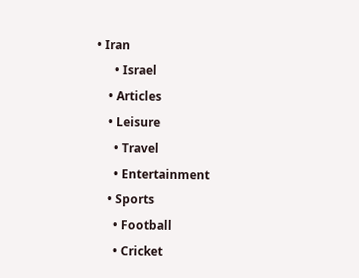• Iran
      • Israel
    • Articles
    • Leisure
      • Travel
      • Entertainment
    • Sports
      • Football
      • Cricket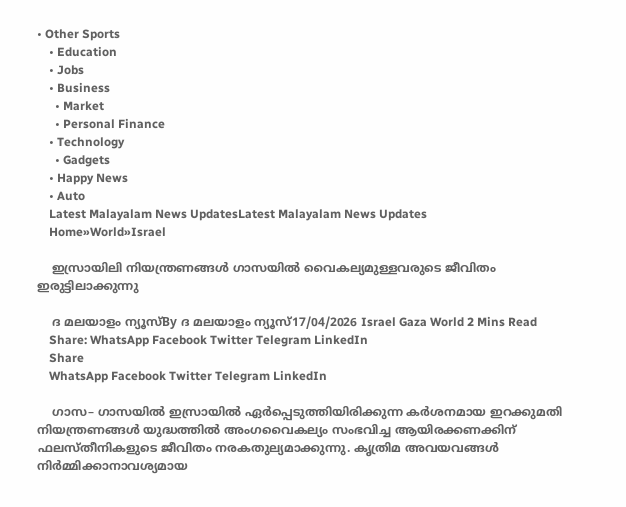• Other Sports
    • Education
    • Jobs
    • Business
      • Market
      • Personal Finance
    • Technology
      • Gadgets
    • Happy News
    • Auto
    Latest Malayalam News UpdatesLatest Malayalam News Updates
    Home»World»Israel

    ഇസ്രായിലി നിയന്ത്രണങ്ങള്‍ ഗാസയില്‍ വൈകല്യമുള്ളവരുടെ ജീവിതം ഇരുട്ടിലാക്കുന്നു

    ദ മലയാളം ന്യൂസ്By ദ മലയാളം ന്യൂസ്17/04/2026 Israel Gaza World 2 Mins Read
    Share: WhatsApp Facebook Twitter Telegram LinkedIn
    Share
    WhatsApp Facebook Twitter Telegram LinkedIn

    ഗാസ– ഗാസയിൽ ഇസ്രായിൽ ഏർപ്പെടുത്തിയിരിക്കുന്ന കർശനമായ ഇറക്കുമതി നിയന്ത്രണങ്ങൾ യുദ്ധത്തിൽ അംഗവൈകല്യം സംഭവിച്ച ആയിരക്കണക്കിന് ഫലസ്തീനികളുടെ ജീവിതം നരകതുല്യമാക്കുന്നു. കൃത്രിമ അവയവങ്ങൾ നിർമ്മിക്കാനാവശ്യമായ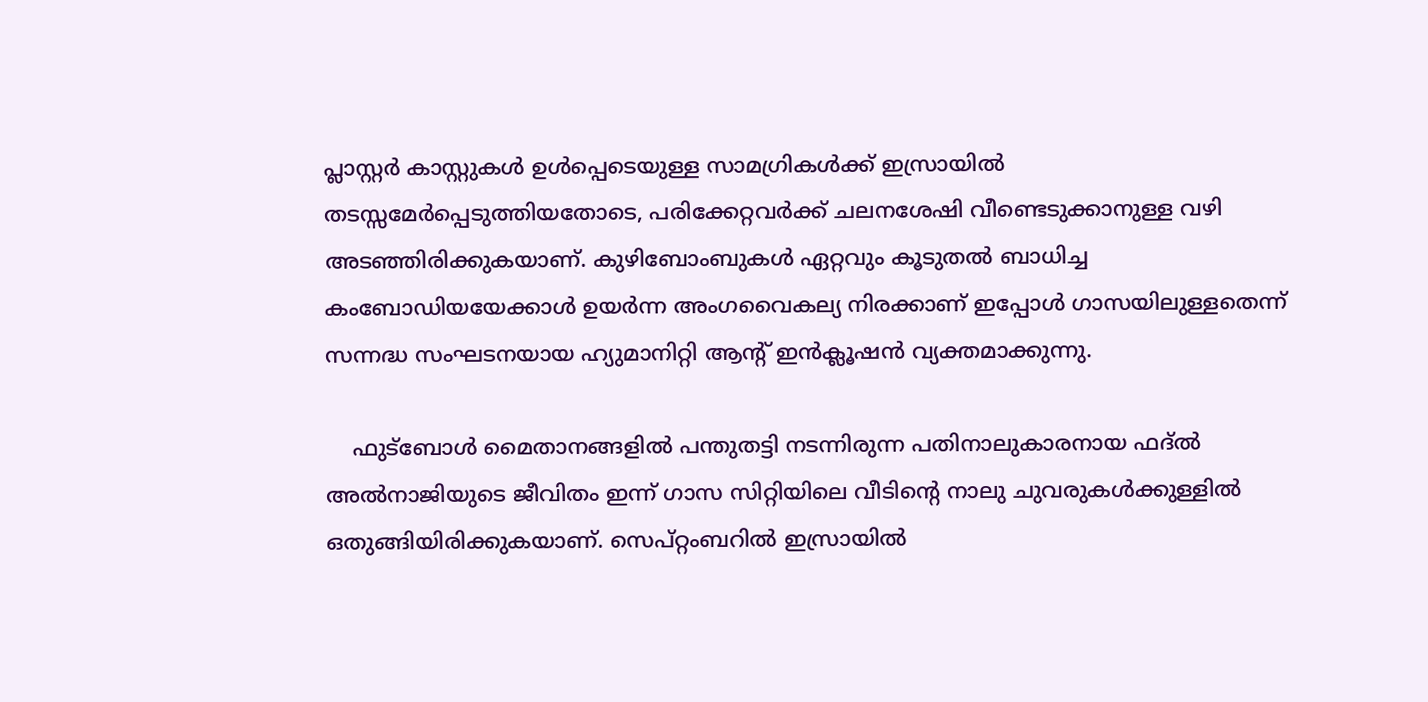പ്ലാസ്റ്റർ കാസ്റ്റുകൾ ഉൾപ്പെടെയുള്ള സാമഗ്രികൾക്ക് ഇസ്രായിൽ തടസ്സമേർപ്പെടുത്തിയതോടെ, പരിക്കേറ്റവർക്ക് ചലനശേഷി വീണ്ടെടുക്കാനുള്ള വഴി അടഞ്ഞിരിക്കുകയാണ്. കുഴിബോംബുകൾ ഏറ്റവും കൂടുതൽ ബാധിച്ച കംബോഡിയയേക്കാൾ ഉയർന്ന അംഗവൈകല്യ നിരക്കാണ് ഇപ്പോൾ ഗാസയിലുള്ളതെന്ന് സന്നദ്ധ സംഘടനയായ ഹ്യുമാനിറ്റി ആന്റ് ഇൻക്ലൂഷൻ വ്യക്തമാക്കുന്നു.

    ഫുട്‌ബോൾ മൈതാനങ്ങളിൽ പന്തുതട്ടി നടന്നിരുന്ന പതിനാലുകാരനായ ഫദ്ല്‍ അൽനാജിയുടെ ജീവിതം ഇന്ന് ഗാസ സിറ്റിയിലെ വീടിന്റെ നാലു ചുവരുകൾക്കുള്ളിൽ ഒതുങ്ങിയിരിക്കുകയാണ്. സെപ്റ്റംബറിൽ ഇസ്രായിൽ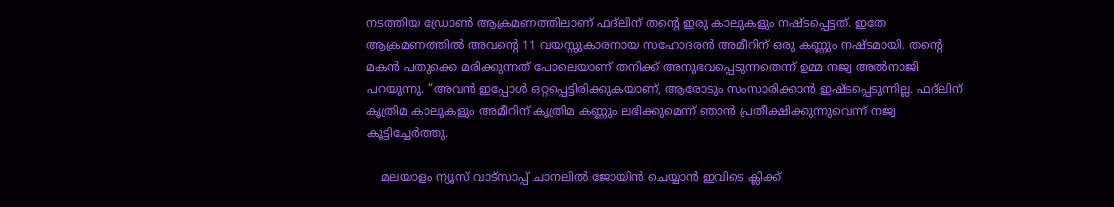നടത്തിയ ഡ്രോൺ ആക്രമണത്തിലാണ് ഫദ്ലിന് തന്റെ ഇരു കാലുകളും നഷ്ടപ്പെട്ടത്. ഇതേ ആക്രമണത്തിൽ അവന്റെ 11 വയസ്സുകാരനായ സഹോദരൻ അമീറിന് ഒരു കണ്ണും നഷ്ടമായി. തന്റെ മകൻ പതുക്കെ മരിക്കുന്നത് പോലെയാണ് തനിക്ക് അനുഭവപ്പെടുന്നതെന്ന് ഉമ്മ നജ്വ അൽനാജി പറയുന്നു. “അവൻ ഇപ്പോൾ ഒറ്റപ്പെട്ടിരിക്കുകയാണ്, ആരോടും സംസാരിക്കാൻ ഇഷ്ടപ്പെടുന്നില്ല. ഫദ്ലിന് കൃത്രിമ കാലുകളും അമീറിന് കൃത്രിമ കണ്ണും ലഭിക്കുമെന്ന് ഞാൻ പ്രതീക്ഷിക്കുന്നുവെന്ന് നജ്വ കൂട്ടിച്ചേർത്തു.

    മലയാളം ന്യൂസ് വാട്സാപ്പ് ചാനലിൽ ജോയിൻ ചെയ്യാൻ ഇവിടെ ക്ലിക്ക്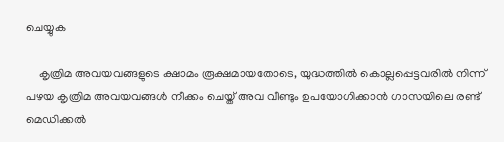ചെയ്യുക

    കൃത്രിമ അവയവങ്ങളുടെ ക്ഷാമം രൂക്ഷമായതോടെ, യുദ്ധത്തിൽ കൊല്ലപ്പെട്ടവരിൽ നിന്ന് പഴയ കൃത്രിമ അവയവങ്ങൾ നീക്കം ചെയ്ത് അവ വീണ്ടും ഉപയോഗിക്കാൻ ഗാസയിലെ രണ്ട് മെഡിക്കൽ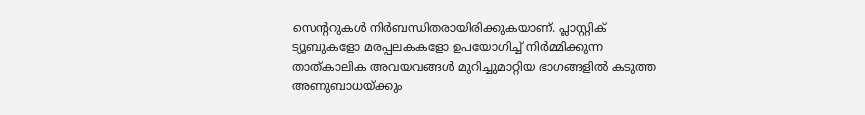സെന്ററുകൾ നിർബന്ധിതരായിരിക്കുകയാണ്. പ്ലാസ്റ്റിക് ട്യൂബുകളോ മരപ്പലകകളോ ഉപയോഗിച്ച് നിർമ്മിക്കുന്ന താത്കാലിക അവയവങ്ങൾ മുറിച്ചുമാറ്റിയ ഭാഗങ്ങളിൽ കടുത്ത അണുബാധയ്ക്കും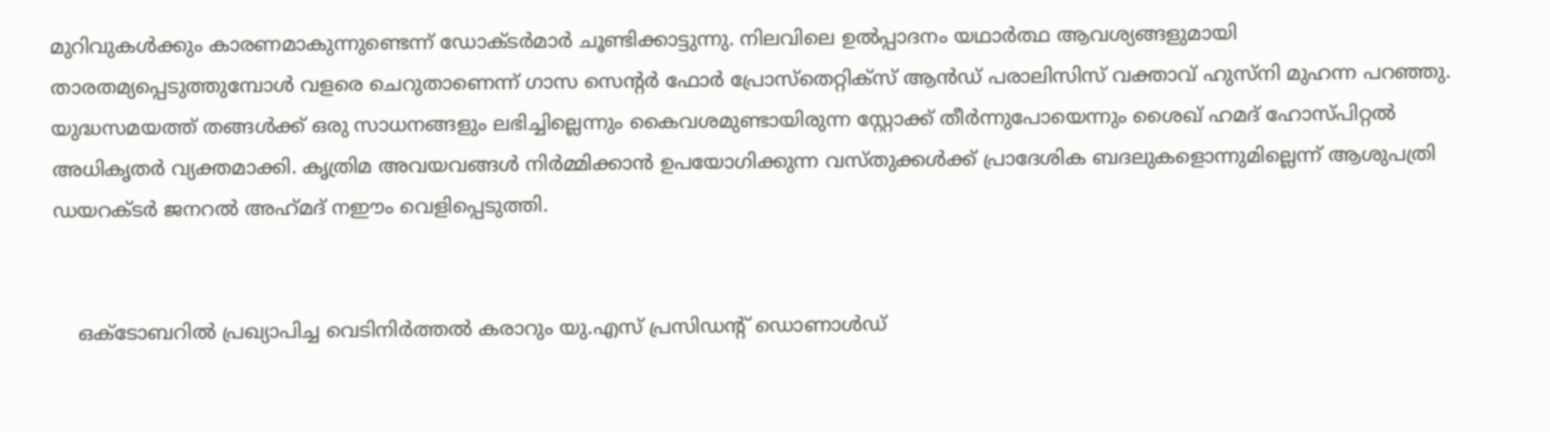മുറിവുകൾക്കും കാരണമാകുന്നുണ്ടെന്ന് ഡോക്ടർമാർ ചൂണ്ടിക്കാട്ടുന്നു. നിലവിലെ ഉൽപ്പാദനം യഥാർത്ഥ ആവശ്യങ്ങളുമായി താരതമ്യപ്പെടുത്തുമ്പോൾ വളരെ ചെറുതാണെന്ന് ഗാസ സെന്റർ ഫോർ പ്രോസ്തെറ്റിക്സ് ആൻഡ് പരാലിസിസ് വക്താവ് ഹുസ്‌നി മുഹന്ന പറഞ്ഞു. യുദ്ധസമയത്ത് തങ്ങൾക്ക് ഒരു സാധനങ്ങളും ലഭിച്ചില്ലെന്നും കൈവശമുണ്ടായിരുന്ന സ്റ്റോക്ക് തീർന്നുപോയെന്നും ശൈഖ് ഹമദ് ഹോസ്പിറ്റൽ അധികൃതർ വ്യക്തമാക്കി. കൃത്രിമ അവയവങ്ങൾ നിർമ്മിക്കാൻ ഉപയോഗിക്കുന്ന വസ്തുക്കൾക്ക് പ്രാദേശിക ബദലുകളൊന്നുമില്ലെന്ന് ആശുപത്രി ഡയറക്ടർ ജനറൽ അഹ്‌മദ് നഈം വെളിപ്പെടുത്തി.


    ഒക്ടോബറിൽ പ്രഖ്യാപിച്ച വെടിനിർത്തൽ കരാറും യു.എസ് പ്രസിഡന്റ് ഡൊണാൾഡ്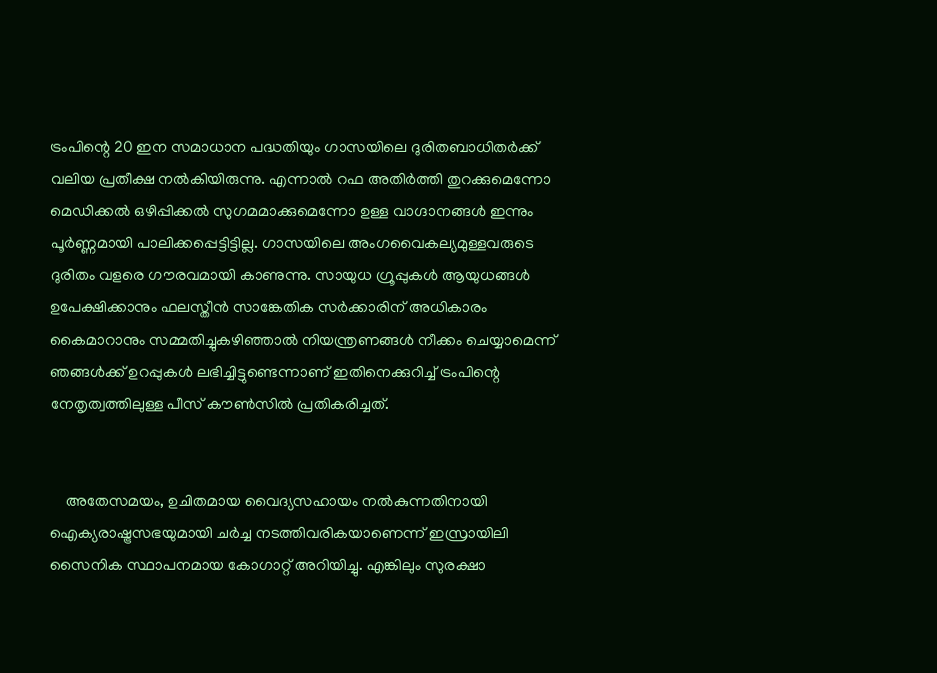ട്രംപിന്റെ 20 ഇന സമാധാന പദ്ധതിയും ഗാസയിലെ ദുരിതബാധിതർക്ക് വലിയ പ്രതീക്ഷ നൽകിയിരുന്നു. എന്നാൽ റഫ അതിർത്തി തുറക്കുമെന്നോ മെഡിക്കൽ ഒഴിപ്പിക്കൽ സുഗമമാക്കുമെന്നോ ഉള്ള വാഗ്ദാനങ്ങൾ ഇന്നും പൂർണ്ണമായി പാലിക്കപ്പെട്ടിട്ടില്ല. ഗാസയിലെ അംഗവൈകല്യമുള്ളവരുടെ ദുരിതം വളരെ ഗൗരവമായി കാണുന്നു. സായുധ ഗ്രൂപ്പുകൾ ആയുധങ്ങൾ ഉപേക്ഷിക്കാനും ഫലസ്തീൻ സാങ്കേതിക സർക്കാരിന് അധികാരം കൈമാറാനും സമ്മതിച്ചുകഴിഞ്ഞാൽ നിയന്ത്രണങ്ങൾ നീക്കം ചെയ്യാമെന്ന് ഞങ്ങൾക്ക് ഉറപ്പുകൾ ലഭിച്ചിട്ടുണ്ടെന്നാണ് ഇതിനെക്കുറിച്ച് ട്രംപിന്റെ നേതൃത്വത്തിലുള്ള പീസ് കൗൺസിൽ പ്രതികരിച്ചത്.


    അതേസമയം, ഉചിതമായ വൈദ്യസഹായം നൽകുന്നതിനായി ഐക്യരാഷ്ട്രസഭയുമായി ചർച്ച നടത്തിവരികയാണെന്ന് ഇസ്രായിലി സൈനിക സ്ഥാപനമായ കോഗാറ്റ് അറിയിച്ചു. എങ്കിലും സുരക്ഷാ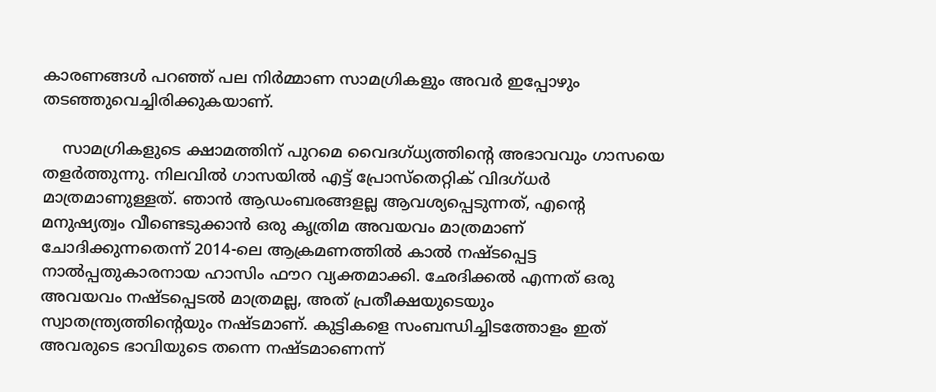കാരണങ്ങൾ പറഞ്ഞ് പല നിർമ്മാണ സാമഗ്രികളും അവർ ഇപ്പോഴും തടഞ്ഞുവെച്ചിരിക്കുകയാണ്.

    സാമഗ്രികളുടെ ക്ഷാമത്തിന് പുറമെ വൈദഗ്ധ്യത്തിന്റെ അഭാവവും ഗാസയെ തളർത്തുന്നു. നിലവിൽ ഗാസയിൽ എട്ട് പ്രോസ്തെറ്റിക് വിദഗ്ധർ മാത്രമാണുള്ളത്. ഞാൻ ആഡംബരങ്ങളല്ല ആവശ്യപ്പെടുന്നത്, എന്റെ മനുഷ്യത്വം വീണ്ടെടുക്കാൻ ഒരു കൃത്രിമ അവയവം മാത്രമാണ് ചോദിക്കുന്നതെന്ന് 2014-ലെ ആക്രമണത്തിൽ കാൽ നഷ്ടപ്പെട്ട നാൽപ്പതുകാരനായ ഹാസിം ഫൗറ വ്യക്തമാക്കി. ഛേദിക്കൽ എന്നത് ഒരു അവയവം നഷ്ടപ്പെടൽ മാത്രമല്ല, അത് പ്രതീക്ഷയുടെയും സ്വാതന്ത്ര്യത്തിന്റെയും നഷ്ടമാണ്. കുട്ടികളെ സംബന്ധിച്ചിടത്തോളം ഇത് അവരുടെ ഭാവിയുടെ തന്നെ നഷ്ടമാണെന്ന്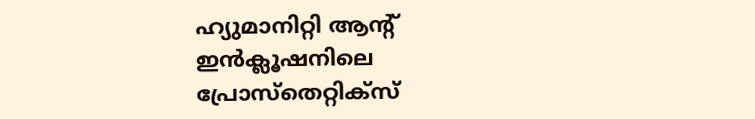ഹ്യുമാനിറ്റി ആന്റ് ഇൻക്ലൂഷനിലെ പ്രോസ്തെറ്റിക്സ്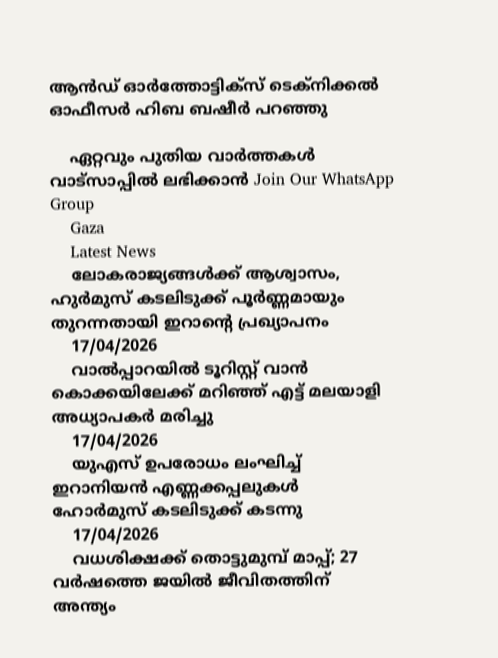ആൻഡ് ഓർത്തോട്ടിക്സ് ടെക്നിക്കൽ ഓഫീസർ ഹിബ ബഷീർ പറഞ്ഞു

    ഏറ്റവും പുതിയ വാർത്തകൾ വാട്സാപ്പിൽ ലഭിക്കാൻ Join Our WhatsApp Group
    Gaza
    Latest News
    ലോകരാജ്യങ്ങള്‍ക്ക് ആശ്വാസം, ഹുര്‍മുസ് കടലിടുക്ക് പൂര്‍ണ്ണമായും തുറന്നതായി ഇറാന്റെ പ്രഖ്യാപനം
    17/04/2026
    വാൽപ്പാറയിൽ ടൂറിസ്റ്റ് വാൻ കൊക്കയിലേക്ക് മറിഞ്ഞ് എട്ട് മലയാളി അധ്യാപകർ മരിച്ചു
    17/04/2026
    യുഎസ് ഉപരോധം ലംഘിച്ച് ഇറാനിയൻ എണ്ണക്കപ്പലുകൾ ഹോർമുസ് കടലിടുക്ക് കടന്നു
    17/04/2026
    വധശിക്ഷക്ക് തൊട്ടുമുമ്പ് മാപ്പ്; 27 വര്‍ഷത്തെ ജയിൽ ജീവിതത്തിന് അന്ത്യം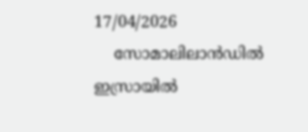17/04/2026
    സോമാലിലാൻഡിൽ ഇസ്രായിൽ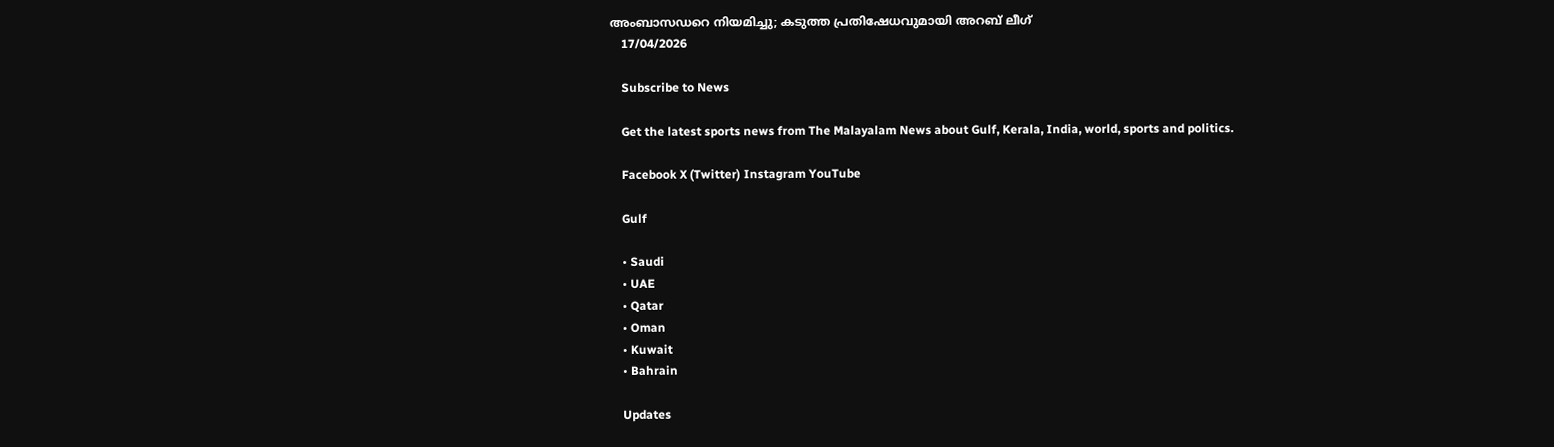അംബാസഡറെ നിയമിച്ചു; കടുത്ത പ്രതിഷേധവുമായി അറബ് ലീഗ്
    17/04/2026

    Subscribe to News

    Get the latest sports news from The Malayalam News about Gulf, Kerala, India, world, sports and politics.

    Facebook X (Twitter) Instagram YouTube

    Gulf

    • Saudi
    • UAE
    • Qatar
    • Oman
    • Kuwait
    • Bahrain

    Updates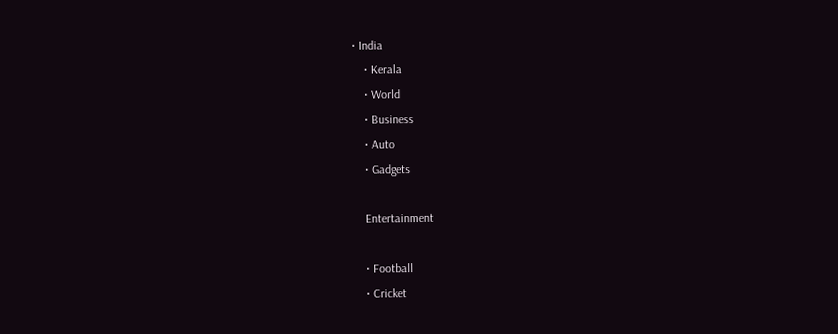• India
    • Kerala
    • World
    • Business
    • Auto
    • Gadgets

    Entertainment

    • Football
    • Cricket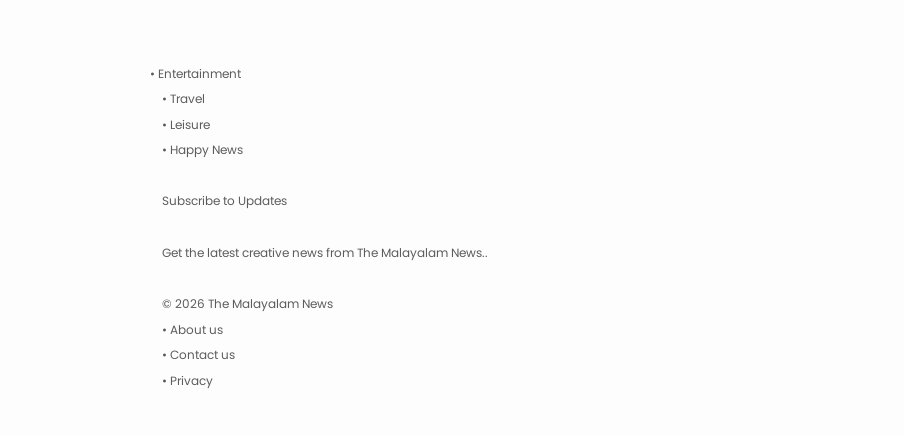• Entertainment
    • Travel
    • Leisure
    • Happy News

    Subscribe to Updates

    Get the latest creative news from The Malayalam News..

    © 2026 The Malayalam News
    • About us
    • Contact us
    • Privacy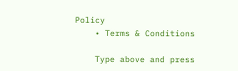Policy
    • Terms & Conditions

    Type above and press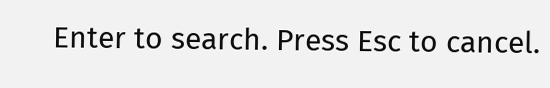Enter to search. Press Esc to cancel.